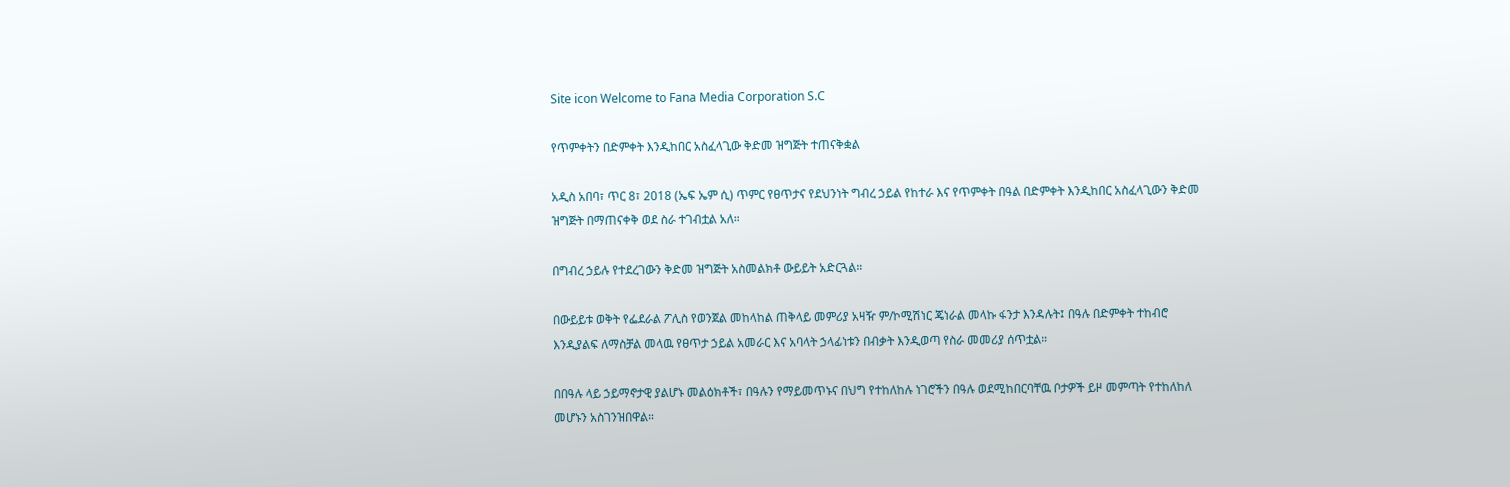Site icon Welcome to Fana Media Corporation S.C

የጥምቀትን በድምቀት እንዲከበር አስፈላጊው ቅድመ ዝግጅት ተጠናቅቋል

አዲስ አበባ፣ ጥር 8፣ 2018 (ኤፍ ኤም ሲ) ጥምር የፀጥታና የደህንነት ግብረ ኃይል የከተራ እና የጥምቀት በዓል በድምቀት እንዲከበር አስፈላጊውን ቅድመ ዝግጅት በማጠናቀቅ ወደ ስራ ተገብቷል አለ።

በግብረ ኃይሉ የተደረገውን ቅድመ ዝግጅት አስመልክቶ ውይይት አድርጓል።

በውይይቱ ወቅት የፌደራል ፖሊስ የወንጀል መከላከል ጠቅላይ መምሪያ አዛዥ ም/ኮሚሽነር ጄነራል መላኩ ፋንታ እንዳሉት፤ በዓሉ በድምቀት ተከብሮ እንዲያልፍ ለማስቻል መላዉ የፀጥታ ኃይል አመራር እና አባላት ኃላፊነቱን በብቃት እንዲወጣ የስራ መመሪያ ሰጥቷል።

በበዓሉ ላይ ኃይማኖታዊ ያልሆኑ መልዕክቶች፣ በዓሉን የማይመጥኑና በህግ የተከለከሉ ነገሮችን በዓሉ ወደሚከበርባቸዉ ቦታዎች ይዞ መምጣት የተከለከለ መሆኑን አስገንዝበዋል።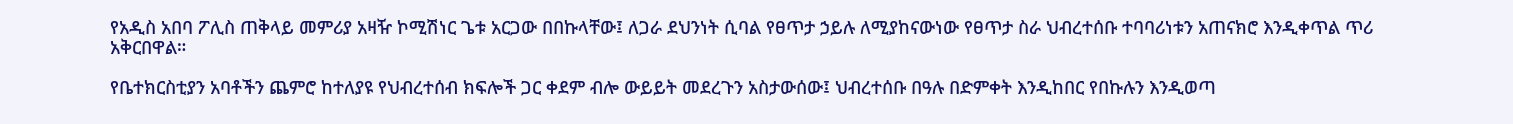የአዲስ አበባ ፖሊስ ጠቅላይ መምሪያ አዛዥ ኮሚሽነር ጌቱ አርጋው በበኩላቸው፤ ለጋራ ደህንነት ሲባል የፀጥታ ኃይሉ ለሚያከናውነው የፀጥታ ስራ ህብረተሰቡ ተባባሪነቱን አጠናክሮ እንዲቀጥል ጥሪ አቅርበዋል።

የቤተክርስቲያን አባቶችን ጨምሮ ከተለያዩ የህብረተሰብ ክፍሎች ጋር ቀደም ብሎ ውይይት መደረጉን አስታውሰው፤ ህብረተሰቡ በዓሉ በድምቀት እንዲከበር የበኩሉን እንዲወጣ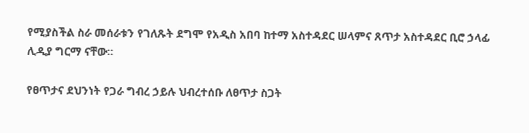የሚያስችል ስራ መሰራቱን የገለጹት ደግሞ የአዲስ አበባ ከተማ አስተዳደር ሠላምና ጸጥታ አስተዳደር ቢሮ ኃላፊ ሊዲያ ግርማ ናቸው።

የፀጥታና ደህንነት የጋራ ግብረ ኃይሉ ህብረተሰቡ ለፀጥታ ስጋት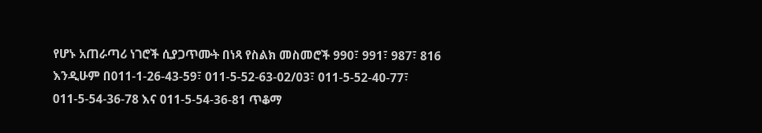የሆኑ አጠራጣሪ ነገሮች ሲያጋጥሙት በነጻ የስልክ መስመሮች 990፣ 991፣ 987፣ 816 እንዲሁም በ011-1-26-43-59፣ 011-5-52-63-02/03፣ 011-5-52-40-77፣ 011-5-54-36-78 እና 011-5-54-36-81 ጥቆማ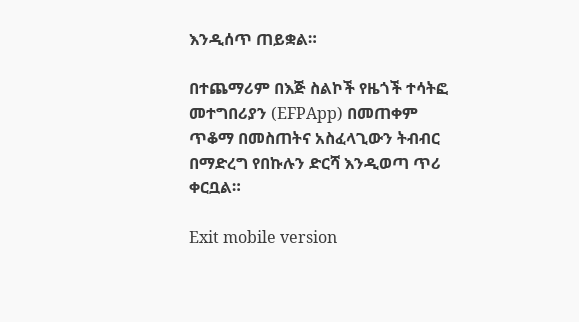እንዲሰጥ ጠይቋል።

በተጨማሪም በእጅ ስልኮች የዜጎች ተሳትፎ መተግበሪያን (EFPApp) በመጠቀም ጥቆማ በመስጠትና አስፈላጊውን ትብብር በማድረግ የበኩሉን ድርሻ እንዲወጣ ጥሪ ቀርቧል።

Exit mobile version